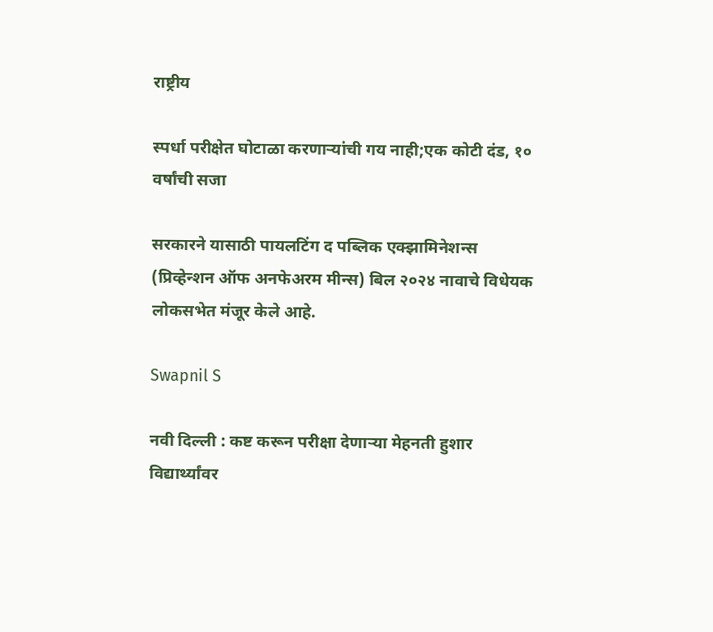राष्ट्रीय

स्पर्धा परीक्षेत घोटाळा करणाऱ्यांची गय नाही;एक कोटी दंड, १० वर्षांची सजा

सरकारने यासाठी पायलटिंग द पब्लिक एक्झामिनेशन्स (प्रिव्हेन्शन ऑफ अनफेअरम मीन्स) बिल २०२४ नावाचे विधेयक लोकसभेत मंजूर केले आहे.

Swapnil S

नवी दिल्ली : कष्ट करून परीक्षा देणाऱ्या मेहनती हुशार विद्यार्थ्यांवर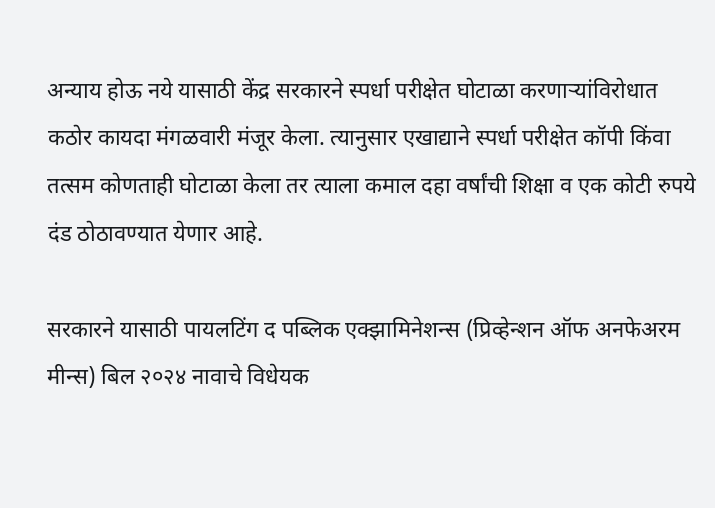अन्याय होऊ नये यासाठी केंद्र सरकारने स्पर्धा परीक्षेत घोटाळा करणाऱ्यांविरोधात कठोर कायदा मंगळवारी मंजूर केला. त्यानुसार एखाद्याने स्पर्धा परीक्षेत कॉपी किंवा तत्सम कोणताही घोटाळा केला तर त्याला कमाल दहा वर्षांची शिक्षा व एक कोटी रुपये दंड ठोठावण्यात येणार आहे.

सरकारने यासाठी पायलटिंग द पब्लिक एक्झामिनेशन्स (प्रिव्हेन्शन ऑफ अनफेअरम मीन्स) बिल २०२४ नावाचे विधेयक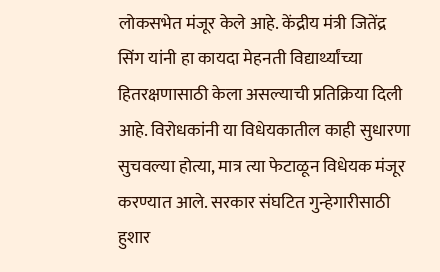लोकसभेत मंजूर केले आहे. केंद्रीय मंत्री जितेंद्र सिंग यांनी हा कायदा मेहनती विद्यार्थ्यांच्या हितरक्षणासाठी केला असल्याची प्रतिक्रिया दिली आहे. विरोधकांनी या विधेयकातील काही सुधारणा सुचवल्या होत्या, मात्र त्या फेटाळून विधेयक मंजूर करण्यात आले. सरकार संघटित गुन्हेगारीसाठी हुशार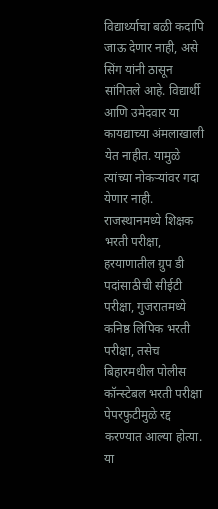विद्यार्थ्याचा बळी कदापि जाऊ देणार नाही, असे सिंग यांनी ठासून सांगितले आहे. विद्यार्थी आणि उमेदवार या कायद्याच्या अंमलाखाली येत नाहीत. यामुळे त्यांच्या नोकऱ्यांवर गदा येणार नाही. राजस्थानमध्ये शिक्षक भरती परीक्षा, हरयाणातील ग्रुप डी पदांसाठीची सीईटी परीक्षा, गुजरातमध्ये कनिष्ठ लिपिक भरती परीक्षा, तसेच बिहारमधील पोलीस कॉन्स्टेबल भरती परीक्षा पेपरफुटीमुळे रद्द करण्यात आल्या होत्या. या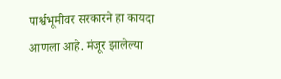पार्श्वभूमीवर सरकारने हा कायदा आणला आहे. मंजूर झालेल्या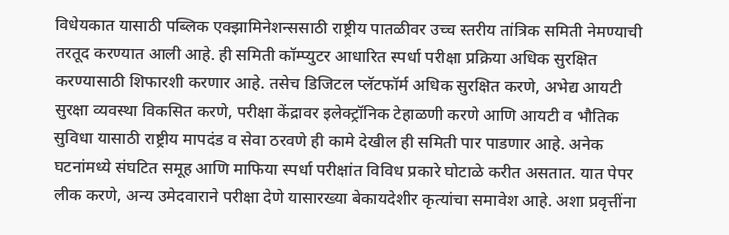विधेयकात यासाठी पब्लिक एक्झामिनेशन्ससाठी राष्ट्रीय पातळीवर उच्च स्तरीय तांत्रिक समिती नेमण्याची तरतूद करण्यात आली आहे. ही समिती कॉम्प्युटर आधारित स्पर्धा परीक्षा प्रक्रिया अधिक सुरक्षित करण्यासाठी शिफारशी करणार आहे. तसेच डिजिटल प्लॅटफॉर्म अधिक सुरक्षित करणे, अभेद्य आयटी सुरक्षा व्यवस्था विकसित करणे, परीक्षा केंद्रावर इलेक्ट्रॉनिक टेहाळणी करणे आणि आयटी व भौतिक सुविधा यासाठी राष्ट्रीय मापदंड व सेवा ठरवणे ही कामे देखील ही समिती पार पाडणार आहे. अनेक घटनांमध्ये संघटित समूह आणि माफिया स्पर्धा परीक्षांत विविध प्रकारे घोटाळे करीत असतात. यात पेपर लीक करणे, अन्य उमेदवाराने परीक्षा देणे यासारख्या बेकायदेशीर कृत्यांचा समावेश आहे. अशा प्रवृत्तींना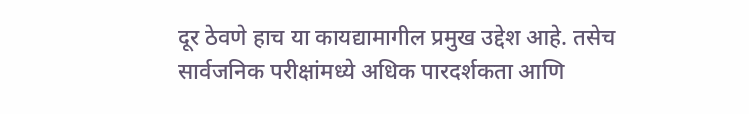दूर ठेवणे हाच या कायद्यामागील प्रमुख उद्देश आहे. तसेच सार्वजनिक परीक्षांमध्ये अधिक पारदर्शकता आणि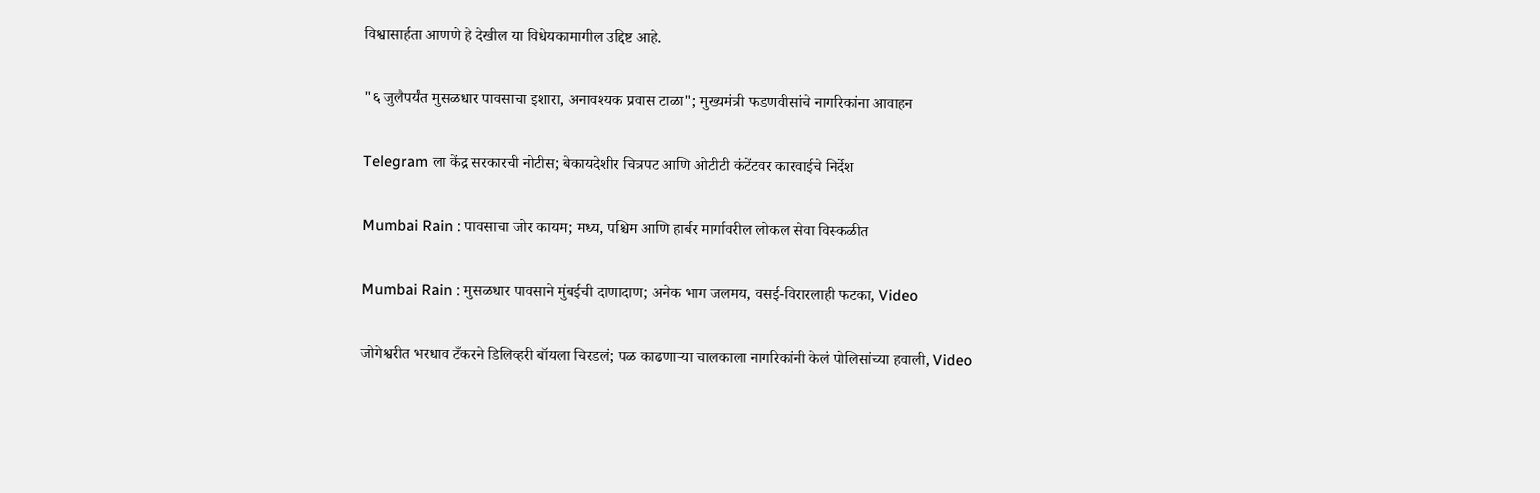विश्वासार्हता आणणे हे देखील या विधेयकामागील उद्दिष्ट आहे.

"६ जुलैपर्यंत मुसळधार पावसाचा इशारा, अनावश्यक प्रवास टाळा"; मुख्यमंत्री फडणवीसांचे नागरिकांना आवाहन

Telegram ला केंद्र सरकारची नोटीस; बेकायदेशीर चित्रपट आणि ओटीटी कंटेंटवर कारवाईचे निर्देश

Mumbai Rain : पावसाचा जोर कायम; मध्य, पश्चिम आणि हार्बर मार्गावरील लोकल सेवा विस्कळीत

Mumbai Rain : मुसळधार पावसाने मुंबईची दाणादाण; अनेक भाग जलमय, वसई-विरारलाही फटका, Video

जोगेश्वरीत भरधाव टँकरने डिलिव्हरी बॉयला चिरडलं; पळ काढणाऱ्या चालकाला नागरिकांनी केलं पोलिसांच्या हवाली, Video